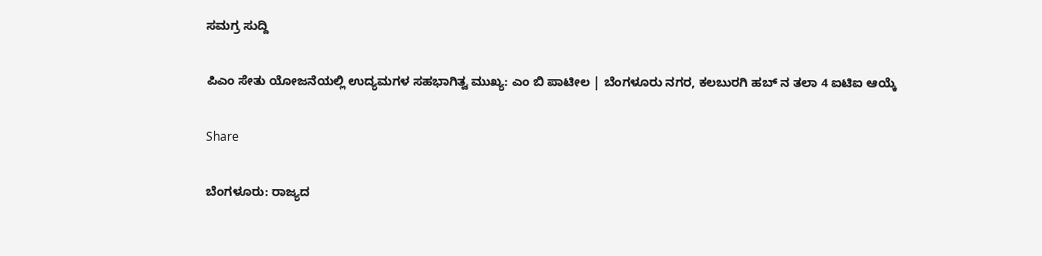ಸಮಗ್ರ ಸುದ್ದಿ

ಪಿಎಂ ಸೇತು ಯೋಜನೆಯಲ್ಲಿ ಉದ್ಯಮಗಳ ಸಹಭಾಗಿತ್ವ ಮುಖ್ಯ: ಎಂ ಬಿ ಪಾಟೀಲ | ಬೆಂಗಳೂರು ನಗರ, ಕಲಬುರಗಿ ಹಬ್ ನ ತಲಾ 4 ಐಟಿಐ ಆಯ್ಕೆ

Share

ಬೆಂಗಳೂರು: ರಾಜ್ಯದ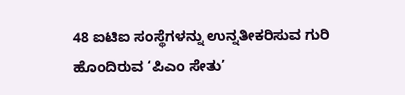48 ಐಟಿಐ ಸಂಸ್ಥೆಗಳನ್ನು ಉನ್ನತೀಕರಿಸುವ ಗುರಿ ಹೊಂದಿರುವ ‘ಪಿಎಂ ಸೇತು’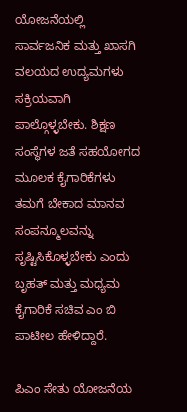ಯೋಜನೆಯಲ್ಲಿ ಸಾರ್ವಜನಿಕ ಮತ್ತು ಖಾಸಗಿ ವಲಯದ ಉದ್ಯಮಗಳು ಸಕ್ರಿಯವಾಗಿ ಪಾಲ್ಗೊಳ್ಳಬೇಕು. ಶಿಕ್ಷಣ ಸಂಸ್ಥೆಗಳ ಜತೆ ಸಹಯೋಗದ ಮೂಲಕ ಕೈಗಾರಿಕೆಗಳು ತಮಗೆ ಬೇಕಾದ ಮಾನವ ಸಂಪನ್ಮೂಲವನ್ನು ಸೃಷ್ಟಿಸಿಕೊಳ್ಳಬೇಕು ಎಂದು ಬೃಹತ್ ಮತ್ತು ಮಧ್ಯಮ ಕೈಗಾರಿಕೆ ಸಚಿವ ಎಂ ಬಿ ಪಾಟೀಲ ಹೇಳಿದ್ದಾರೆ.

ಪಿಎಂ ಸೇತು ಯೋಜನೆಯ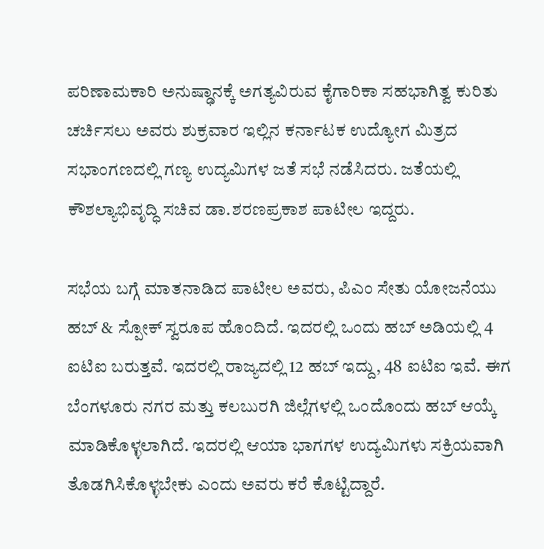ಪರಿಣಾಮಕಾರಿ ಅನುಷ್ಢಾನಕ್ಕೆ ಅಗತ್ಯವಿರುವ ಕೈಗಾರಿಕಾ ಸಹಭಾಗಿತ್ವ ಕುರಿತು ಚರ್ಚಿಸಲು ಅವರು ಶುಕ್ರವಾರ ಇಲ್ಲಿನ ಕರ್ನಾಟಕ ಉದ್ಯೋಗ ಮಿತ್ರದ ಸಭಾಂಗಣದಲ್ಲಿ ಗಣ್ಯ ಉದ್ಯಮಿಗಳ ಜತೆ ಸಭೆ ನಡೆಸಿದರು. ಜತೆಯಲ್ಲಿ ಕೌಶಲ್ಯಾಭಿವೃದ್ಧಿ ಸಚಿವ ಡಾ.ಶರಣಪ್ರಕಾಶ ಪಾಟೀಲ ಇದ್ದರು.

ಸಭೆಯ ಬಗ್ಗೆ ಮಾತನಾಡಿದ ಪಾಟೀಲ ಅವರು, ಪಿಎಂ ಸೇತು ಯೋಜನೆಯು ಹಬ್ & ಸ್ಪೋಕ್ ಸ್ವರೂಪ ಹೊಂದಿದೆ. ಇದರಲ್ಲಿ ಒಂದು ಹಬ್ ಅಡಿಯಲ್ಲಿ 4 ಐಟಿಐ ಬರುತ್ತವೆ. ಇದರಲ್ಲಿ ರಾಜ್ಯದಲ್ಲಿ 12 ಹಬ್ ಇದ್ದು, 48 ಐಟಿಐ ಇವೆ. ಈಗ ಬೆಂಗಳೂರು ನಗರ ಮತ್ತು ಕಲಬುರಗಿ ಜಿಲ್ಲೆಗಳಲ್ಲಿ ಒಂದೊಂದು ಹಬ್ ಆಯ್ಕೆ ಮಾಡಿಕೊಳ್ಳಲಾಗಿದೆ. ಇದರಲ್ಲಿ ಆಯಾ ಭಾಗಗಳ ಉದ್ಯಮಿಗಳು ಸಕ್ರಿಯವಾಗಿ ತೊಡಗಿಸಿ‌ಕೊಳ್ಳಬೇಕು ಎಂದು ಅವರು ಕರೆ ಕೊಟ್ಟಿದ್ದಾರೆ.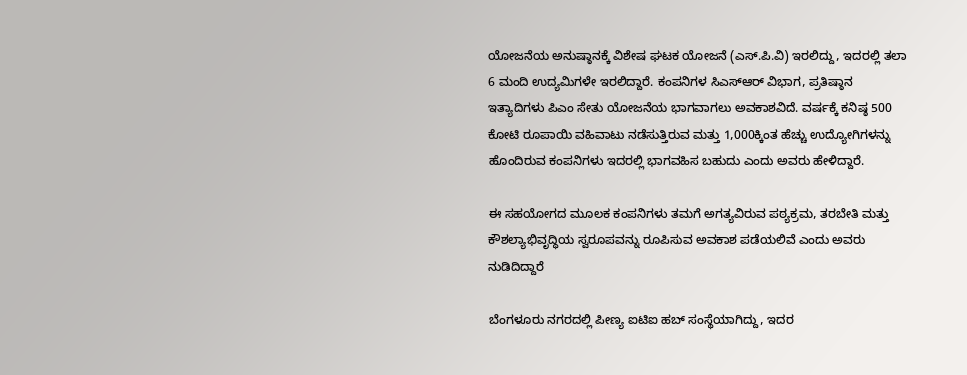ಯೋಜನೆಯ ಅನುಷ್ಠಾನಕ್ಕೆ ವಿಶೇಷ ಘಟಕ ಯೋಜನೆ (ಎಸ್.ಪಿ.ವಿ) ಇರಲಿದ್ದು, ಇದರಲ್ಲಿ ತಲಾ 6 ಮಂದಿ ಉದ್ಯಮಿಗಳೇ ಇರಲಿದ್ದಾರೆ. ಕಂಪನಿಗಳ ಸಿಎಸ್ಆರ್ ವಿಭಾಗ, ಪ್ರತಿಷ್ಠಾನ ಇತ್ಯಾದಿಗಳು ಪಿಎಂ ಸೇತು ಯೋಜನೆಯ ಭಾಗವಾಗಲು ಅವಕಾಶವಿದೆ. ವರ್ಷಕ್ಕೆ ಕನಿಷ್ಠ 500 ಕೋಟಿ ರೂಪಾಯಿ ವಹಿವಾಟು ನಡೆಸುತ್ತಿರುವ ಮತ್ತು 1,000ಕ್ಕಿಂತ ಹೆಚ್ಚು ಉದ್ಯೋಗಿಗಳನ್ನು ಹೊಂದಿರುವ ಕಂಪನಿಗಳು ಇದರಲ್ಲಿ ಭಾಗವಹಿಸ ಬಹುದು ಎಂದು ಅವರು ಹೇಳಿದ್ದಾರೆ.

ಈ ಸಹಯೋಗದ ಮೂಲಕ ಕಂಪನಿಗಳು ತಮಗೆ ಅಗತ್ಯವಿರುವ ಪಠ್ಯಕ್ರಮ, ತರಬೇತಿ ಮತ್ತು ಕೌಶಲ್ಯಾಭಿವೃದ್ಧಿಯ ಸ್ವರೂಪವನ್ನು ರೂಪಿಸುವ ಅವಕಾಶ ಪಡೆಯಲಿವೆ ಎಂದು ಅವರು ನುಡಿದಿದ್ದಾರೆ

ಬೆಂಗಳೂರು ನಗರದಲ್ಲಿ ಪೀಣ್ಯ ಐಟಿಐ ಹಬ್ ಸಂಸ್ಥೆಯಾಗಿದ್ದು, ಇದರ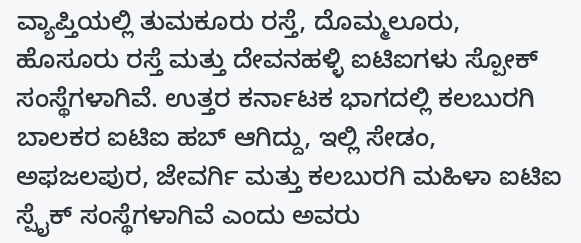ವ್ಯಾಪ್ತಿಯಲ್ಲಿ ತುಮಕೂರು ರಸ್ತೆ, ದೊಮ್ಮಲೂರು, ಹೊಸೂರು ರಸ್ತೆ ಮತ್ತು ದೇವನಹಳ್ಳಿ ಐಟಿಐಗಳು ಸ್ಪೋಕ್ ಸಂಸ್ಥೆಗಳಾಗಿವೆ. ಉತ್ತರ ಕರ್ನಾಟಕ ಭಾಗದಲ್ಲಿ ಕಲಬುರಗಿ ಬಾಲಕರ ಐಟಿಐ ಹಬ್ ಆಗಿದ್ದು, ಇಲ್ಲಿ ಸೇಡಂ, ಅಫಜಲಪುರ, ಜೇವರ್ಗಿ ಮತ್ತು ಕಲಬುರಗಿ ಮಹಿಳಾ ಐಟಿಐ ಸ್ಪೈಕ್ ಸಂಸ್ಥೆಗಳಾಗಿವೆ ಎಂದು ಅವರು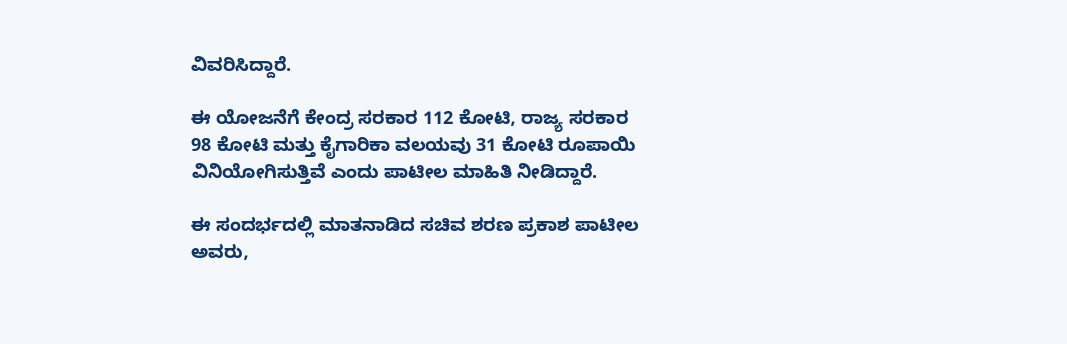ವಿವರಿಸಿದ್ದಾರೆ.

ಈ ಯೋಜನೆಗೆ ಕೇಂದ್ರ ಸರಕಾರ 112 ಕೋಟಿ, ರಾಜ್ಯ ಸರಕಾರ 98 ಕೋಟಿ ಮತ್ತು ಕೈಗಾರಿಕಾ ವಲಯವು 31 ಕೋಟಿ ರೂಪಾಯಿ ವಿನಿಯೋಗಿಸುತ್ತಿವೆ ಎಂದು ಪಾಟೀಲ ಮಾಹಿತಿ ನೀಡಿದ್ದಾರೆ.

ಈ ಸಂದರ್ಭದಲ್ಲಿ ಮಾತನಾಡಿದ ಸಚಿವ ಶರಣ ಪ್ರಕಾಶ ಪಾಟೀಲ ಅವರು,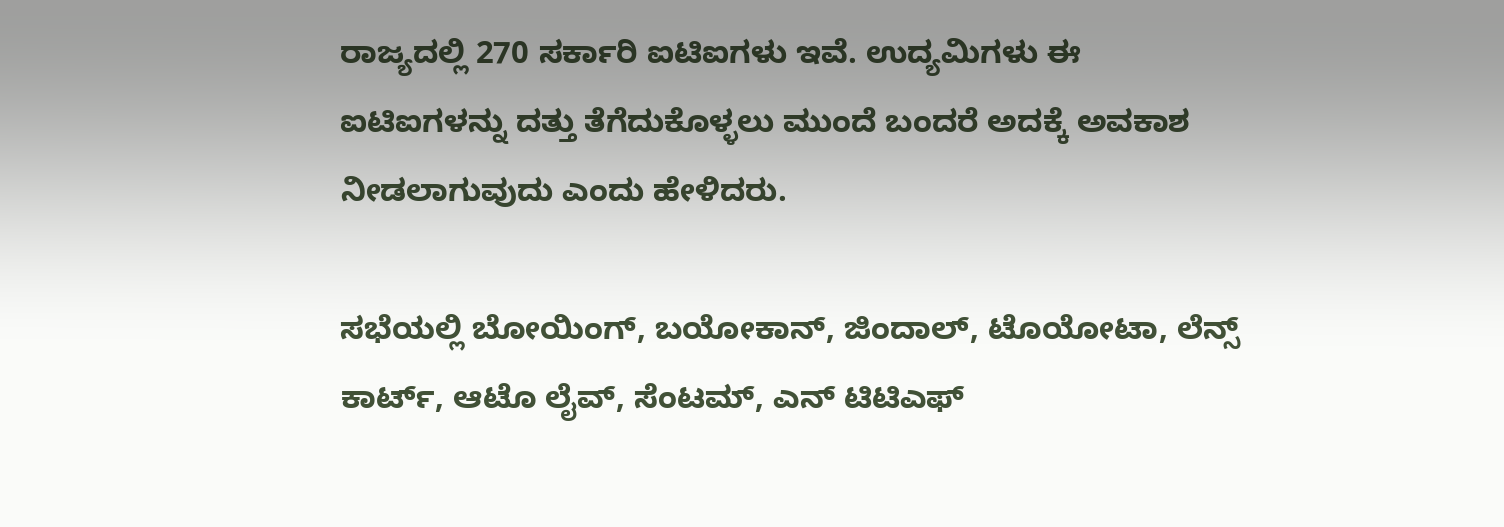ರಾಜ್ಯದಲ್ಲಿ 270 ಸರ್ಕಾರಿ ಐಟಿಐಗಳು ಇವೆ. ಉದ್ಯಮಿಗಳು ಈ ಐಟಿಐಗಳನ್ನು ದತ್ತು ತೆಗೆದುಕೊಳ್ಳಲು ಮುಂದೆ ಬಂದರೆ ಅದಕ್ಕೆ ಅವಕಾಶ ನೀಡಲಾಗುವುದು ಎಂದು ಹೇಳಿದರು.

ಸಭೆಯಲ್ಲಿ ಬೋಯಿಂಗ್, ಬಯೋಕಾನ್, ಜಿಂದಾಲ್, ಟೊಯೋಟಾ, ಲೆನ್ಸ್ ಕಾರ್ಟ್, ಆಟೊ ಲೈವ್, ಸೆಂಟಮ್, ಎನ್ ಟಿಟಿಎಫ್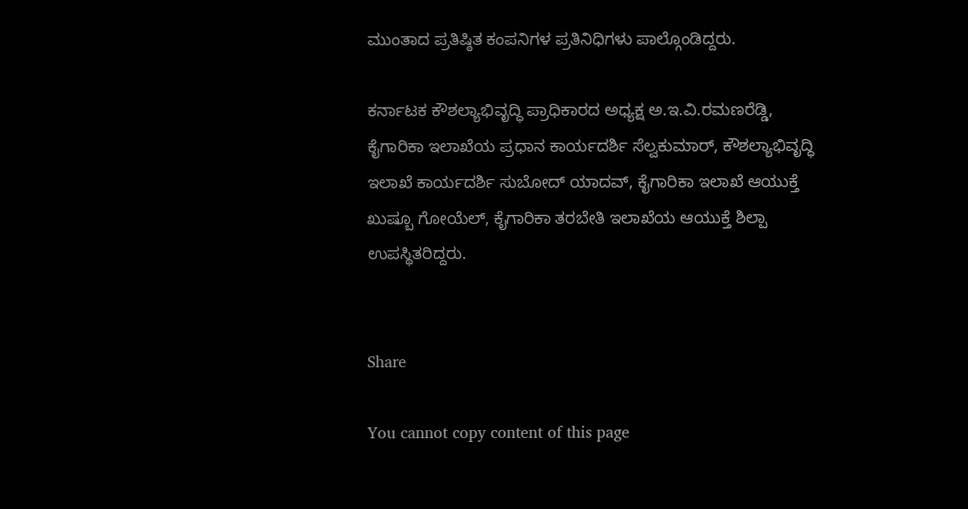ಮುಂತಾದ ಪ್ರತಿಷ್ಠಿತ ಕಂಪನಿಗಳ ಪ್ರತಿನಿಧಿಗಳು ಪಾಲ್ಗೊಂಡಿದ್ದರು.

ಕರ್ನಾಟಕ ಕೌಶಲ್ಯಾಭಿವೃದ್ಧಿ ಪ್ರಾಧಿಕಾರದ ಅಧ್ಯಕ್ಷ ಅ.ಇ.ವಿ.ರಮಣರೆಡ್ಡಿ, ಕೈಗಾರಿಕಾ ಇಲಾಖೆಯ ಪ್ರಧಾನ ಕಾರ್ಯದರ್ಶಿ ಸೆಲ್ವಕುಮಾರ್, ಕೌಶಲ್ಯಾಭಿವೃದ್ಧಿ ಇಲಾಖೆ ಕಾರ್ಯದರ್ಶಿ ಸುಬೋದ್ ಯಾದವ್, ಕೈಗಾರಿಕಾ ಇಲಾಖೆ ಆಯುಕ್ತೆ ಖುಷ್ಬೂ ಗೋಯೆಲ್, ಕೈಗಾರಿಕಾ ತರಬೇತಿ ಇಲಾಖೆಯ ಆಯುಕ್ತೆ ಶಿಲ್ಪಾ ಉಪಸ್ಥಿತರಿದ್ದರು.


Share

You cannot copy content of this page